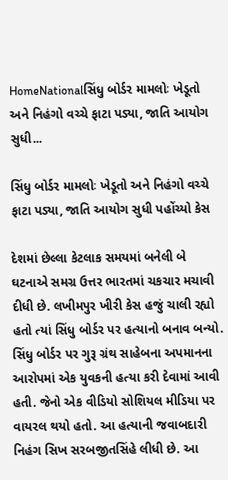HomeNationalસિંધુ બોર્ડર મામલોઃ ખેડૂતો અને નિહંગો વચ્ચે ફાટા પડ્યા, જાતિ આયોગ સુધી...

સિંધુ બોર્ડર મામલોઃ ખેડૂતો અને નિહંગો વચ્ચે ફાટા પડ્યા, જાતિ આયોગ સુધી પહોંચ્યો કેસ

દેશમાં છેલ્લા કેટલાક સમયમાં બનેલી બે ઘટનાએ સમગ્ર ઉત્તર ભારતમાં ચકચાર મચાવી દીધી છે. લખીમપુર ખીરી કેસ હજું ચાલી રહ્યો હતો ત્યાં સિંધુ બોર્ડર પર હત્યાનો બનાવ બન્યો. સિંધુ બોર્ડર પર ગુરૂ ગ્રંથ સાહેબના અપમાનના આરોપમાં એક યુવકની હત્યા કરી દેવામાં આવી હતી. જેનો એક વીડિયો સોશિયલ મીડિયા પર વાયરલ થયો હતો. આ હત્યાની જવાબદારી નિહંગ સિખ સરબજીતસિંહે લીધી છે. આ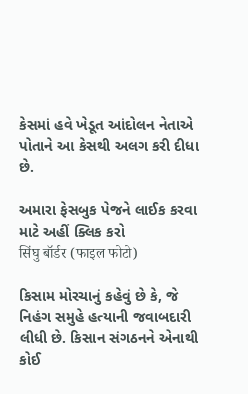કેસમાં હવે ખેડૂત આંદોલન નેતાએ પોતાને આ કેસથી અલગ કરી દીધા છે.

અમારા ફેસબુક પેજને લાઈક કરવા માટે અહીં ક્લિક કરો
सिंघु बॉर्डर (फाइल फोटो)

કિસામ મોરચાનું કહેવું છે કે, જે નિહંગ સમુહે હત્યાની જવાબદારી લીધી છે. કિસાન સંગઠનને એનાથી કોઈ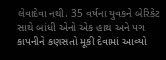લેવાદેવા નથી. 35 વર્ષના યુવકને બેરિકેટ સાથે બાંધી એનો એક હાથ અને પગ કાપનીને કણસતો મૂકી દેવામાં આવ્યો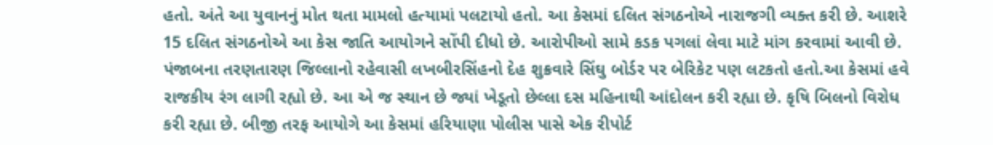હતો. અંતે આ યુવાનનું મોત થતા મામલો હત્યામાં પલટાયો હતો. આ કેસમાં દલિત સંગઠનોએ નારાજગી વ્યક્ત કરી છે. આશરે 15 દલિત સંગઠનોએ આ કેસ જાતિ આયોગને સોંપી દીધો છે. આરોપીઓ સામે કડક પગલાં લેવા માટે માંગ કરવામાં આવી છે. પંજાબના તરણતારણ જિલ્લાનો રહેવાસી લખબીરસિંહનો દેહ શુક્રવારે સિંઘુ બોર્ડર પર બેરિકેટ પણ લટકતો હતો.આ કેસમાં હવે રાજકીય રંગ લાગી રહ્યો છે. આ એ જ સ્થાન છે જ્યાં ખેડૂતો છેલ્લા દસ મહિનાથી આંદોલન કરી રહ્યા છે. કૃષિ બિલનો વિરોધ કરી રહ્યા છે. બીજી તરફ આયોગે આ કેસમાં હરિયાણા પોલીસ પાસે એક રીપોર્ટ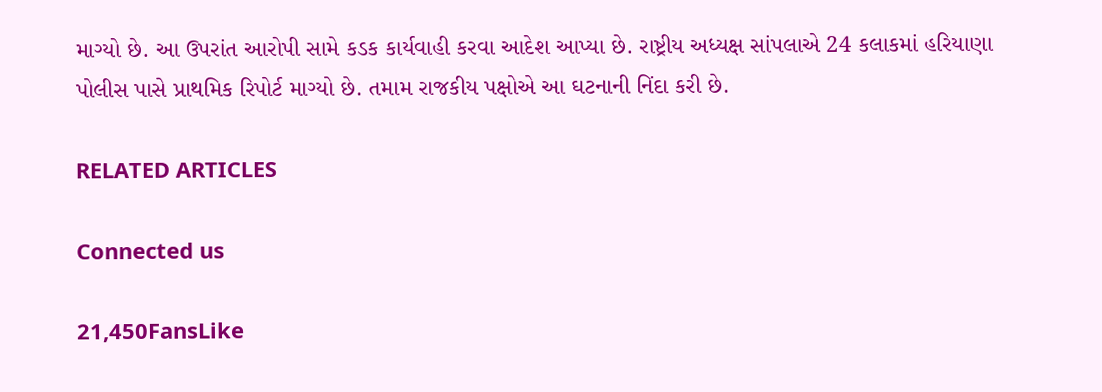માગ્યો છે. આ ઉપરાંત આરોપી સામે કડક કાર્યવાહી કરવા આદેશ આપ્યા છે. રાષ્ટ્રીય અધ્યક્ષ સાંપલાએ 24 કલાકમાં હરિયાણા પોલીસ પાસે પ્રાથમિક રિપોર્ટ માગ્યો છે. તમામ રાજકીય પક્ષોએ આ ઘટનાની નિંદા કરી છે.

RELATED ARTICLES

Connected us

21,450FansLike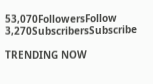53,070FollowersFollow
3,270SubscribersSubscribe

TRENDING NOW